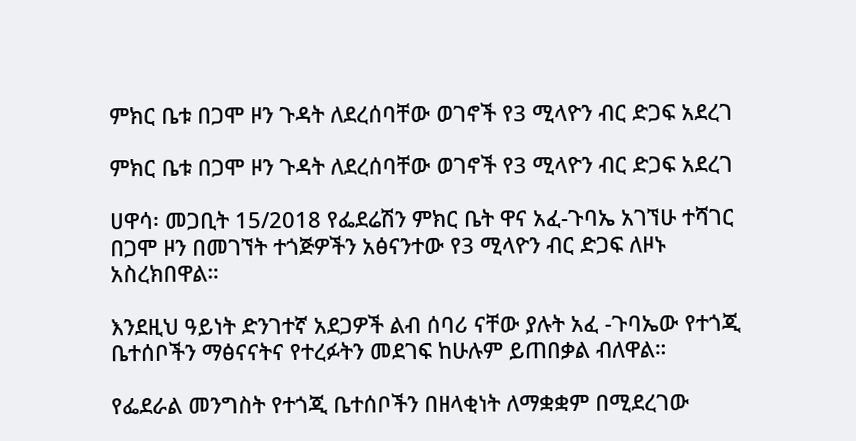ምክር ቤቱ በጋሞ ዞን ጉዳት ለደረሰባቸው ወገኖች የ3 ሚላዮን ብር ድጋፍ አደረገ

ምክር ቤቱ በጋሞ ዞን ጉዳት ለደረሰባቸው ወገኖች የ3 ሚላዮን ብር ድጋፍ አደረገ

ሀዋሳ፡ መጋቢት 15/2018 የፌደሬሽን ምክር ቤት ዋና አፈ-ጉባኤ አገኘሁ ተሻገር በጋሞ ዞን በመገኘት ተጎጅዎችን አፅናንተው የ3 ሚላዮን ብር ድጋፍ ለዞኑ አስረክበዋል።

እንደዚህ ዓይነት ድንገተኛ አደጋዎች ልብ ሰባሪ ናቸው ያሉት አፈ -ጉባኤው የተጎጂ ቤተሰቦችን ማፅናናትና የተረፉትን መደገፍ ከሁሉም ይጠበቃል ብለዋል።

የፌደራል መንግስት የተጎጂ ቤተሰቦችን በዘላቂነት ለማቋቋም በሚደረገው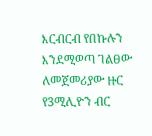እርብርብ የበኩሉን እንደሚወጣ ገልፀው ለመጀመሪያው ዙር የ3ሚሊዮን ብር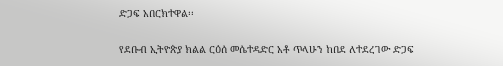ድጋፍ አበርክተዋል፡፡

የደቡብ ኢትዮጵያ ክልል ርዕሰ መሴተዳድር አቶ ጥላሁን ከበደ ለተደረገው ድጋፍ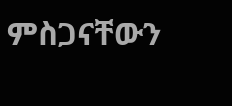ምስጋናቸውን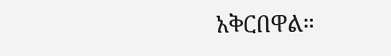አቅርበዋል።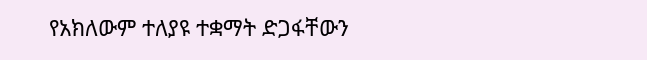የአክለውም ተለያዩ ተቋማት ድጋፋቸውን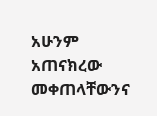አሁንም አጠናክረው መቀጠላቸውንና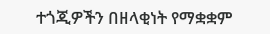ተጎጂዎችን በዘላቂነት የማቋቋም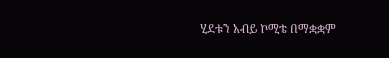ሂደቱን አብይ ኮሚቴ በማቋቋም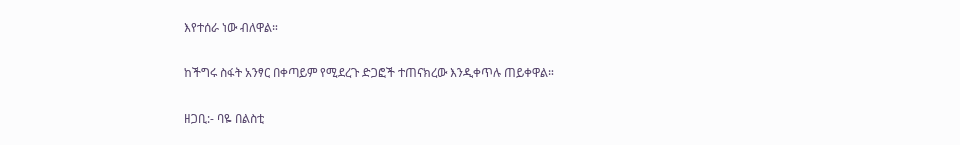እየተሰራ ነው ብለዋል።

ከችግሩ ስፋት አንፃር በቀጣይም የሚደረጉ ድጋፎች ተጠናክረው እንዲቀጥሉ ጠይቀዋል።

ዘጋቢ:- ባዬ በልስቲ